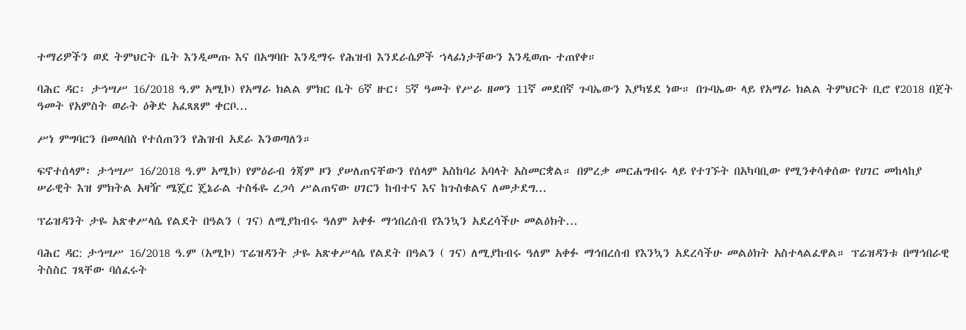ተማሪዎችን ወደ ትምህርት ቤት እንዲመጡ እና በአግባቡ እንዲማሩ የሕዝብ እንደራሴዎች ኀላፊነታቸውን እንዲወጡ ተጠየቀ።

ባሕር ዳር፡ ታኅሣሥ 16/2018 ዓ.ም አሚኮ) የአማራ ክልል ምክር ቤት 6ኛ ዙር፣ 5ኛ ዓመት የሥራ ዘመን 11ኛ መደበኛ ጉባኤውን እያካሄደ ነው። በጉባኤው ላይ የአማራ ክልል ትምህርት ቢሮ የ2018 በጀት ዓመት የአምስት ወራት ዕቅድ አፈጻጸም ቀርቦ...

ሥነ ምግባርን በመላበስ የተሰጠንን የሕዝብ አደራ እንወጣለን።

ፍኖተሰላም፡ ታኅሣሥ 16/2018 ዓ.ም አሚኮ) የምዕራብ ጎጃም ዞን ያሠለጠናቸውን የሰላም አስከባሪ አባላት አስመርቋል። በምረቃ መርሐግብሩ ላይ የተገኙት በአካባቢው የሚንቀሳቀሰው የሀገር መከላከያ ሠራዊት እዝ ምክትል አዛዥ ሜጄር ጄኔራል ተስፋዬ ረጋሳ ሥልጠናው ሀገርን ከብተና እና ከጉስቁልና ለመታደግ...

ፕሬዝዳንት ታዬ አጽቀሥላሴ የልደት በዓልን ( ገና) ለሚያከብሩ ዓለም አቀፉ ማኅበረሰብ የእንኳን አደረሳችሁ መልዕክት...

ባሕር ዳር: ታኅሣሥ 16/2018 ዓ.ም (አሚኮ) ፕሬዝዳንት ታዬ አጽቀሥላሴ የልደት በዓልን ( ገና) ለሚያከብሩ ዓለም አቀፉ ማኅበረሰብ የእንኳን አደረሳችሁ መልዕክት አስተላልፈዋል። ፕሬዝዳንቱ በማኅበራዊ ትስስር ገጻቸው ባሰፈሩት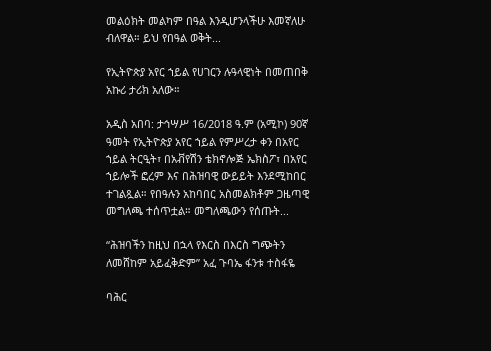መልዕክት መልካም በዓል እንዲሆንላችሁ እመኛለሁ ብለዋል። ይህ የበዓል ወቅት...

የኢትዮጵያ አየር ኀይል የሀገርን ሉዓላዊነት በመጠበቅ አኩሪ ታሪክ አለው።

አዲስ አበባ: ታኅሣሥ 16/2018 ዓ.ም (አሚኮ) 90ኛ ዓመት የኢትዮጵያ አየር ኀይል የምሥረታ ቀን በአየር ኀይል ትርዒት፣ በአቭየሽን ቴክኖሎጅ ኤክስፖ፣ በአየር ኀይሎች ፎረም እና በሕዝባዊ ውይይት እንደሚከበር ተገልጿል። የበዓሉን አከባበር አስመልክቶም ጋዜጣዊ መግለጫ ተሰጥቷል። መግለጫውን የሰጡት...

“ሕዝባችን ከዚህ በኋላ የእርስ በእርስ ግጭትን ለመሸከም አይፈቅድም” አፈ ጉባኤ ፋንቱ ተስፋዬ

ባሕር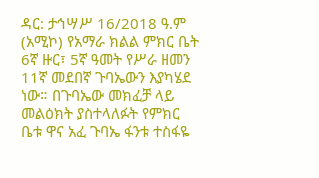ዳር: ታኅሣሥ 16/2018 ዓ.ም (አሚኮ) የአማራ ክልል ምክር ቤት 6ኛ ዙር፣ 5ኛ ዓመት የሥራ ዘመን 11ኛ መደበኛ ጉባኤውን እያካሄደ ነው። በጉባኤው መክፈቻ ላይ መልዕክት ያስተላለፉት የምክር ቤቱ ዋና አፈ ጉባኤ ፋንቱ ተስፋዬ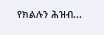የክልሉን ሕዝብ...